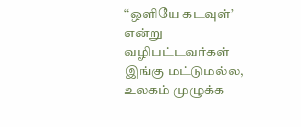“ஒளியே கடவுள்’ என்று வழிபட்டவர்கள் இங்கு மட்டுமல்ல, உலகம் முழுக்க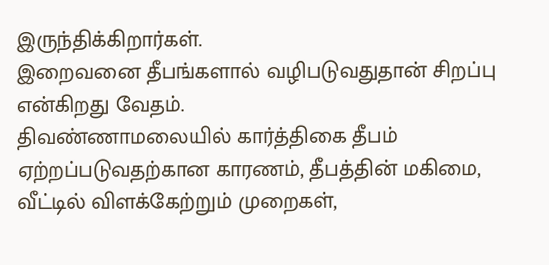இருந்திக்கிறார்கள்.
இறைவனை தீபங்களால் வழிபடுவதுதான் சிறப்பு என்கிறது வேதம்.
திவண்ணாமலையில் கார்த்திகை தீபம் ஏற்றப்படுவதற்கான காரணம், தீபத்தின் மகிமை, வீட்டில் விளக்கேற்றும் முறைகள்,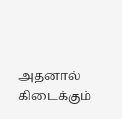அதனால் கிடைக்கும்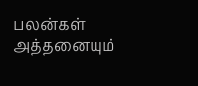பலன்கள் அத்தனையும்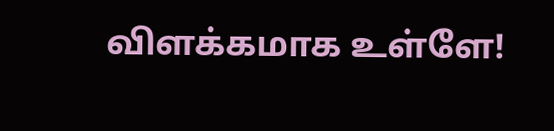விளக்கமாக உள்ளே!